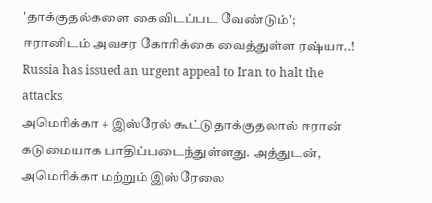'தாக்குதல்களை கைவிடப்பட வேண்டும்'; ஈரானிடம் அவசர கோரிக்கை வைத்துள்ள ரஷ்யா..!
Russia has issued an urgent appeal to Iran to halt the attacks
அமெரிக்கா + இஸ்ரேல் கூட்டுதாக்குதலால் ஈரான் கடுமையாக பாதிப்படைந்துள்ளது. அத்துடன், அமெரிக்கா மற்றும் இஸ்ரேலை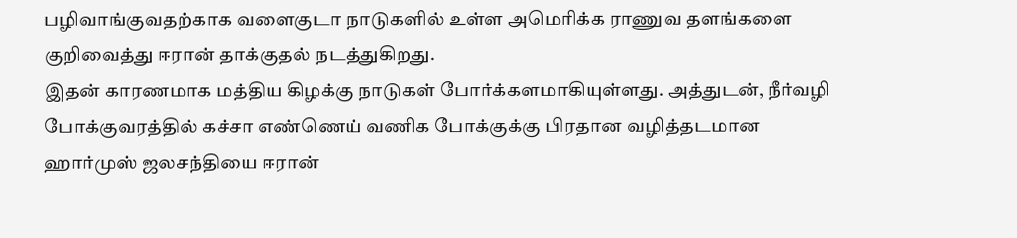பழிவாங்குவதற்காக வளைகுடா நாடுகளில் உள்ள அமெரிக்க ராணுவ தளங்களை குறிவைத்து ஈரான் தாக்குதல் நடத்துகிறது.
இதன் காரணமாக மத்திய கிழக்கு நாடுகள் போர்க்களமாகியுள்ளது. அத்துடன், நீர்வழி போக்குவரத்தில் கச்சா எண்ணெய் வணிக போக்குக்கு பிரதான வழித்தடமான ஹார்முஸ் ஜலசந்தியை ஈரான்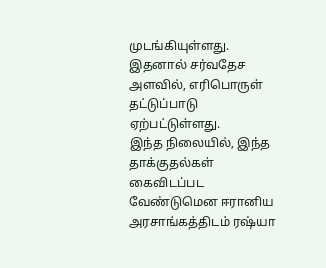முடங்கியுள்ளது. இதனால் சர்வதேச அளவில், எரிபொருள் தட்டுப்பாடு ஏற்பட்டுள்ளது.
இந்த நிலையில், இந்த தாக்குதல்கள் கைவிடப்பட வேண்டுமென ஈரானிய அரசாங்கத்திடம் ரஷ்யா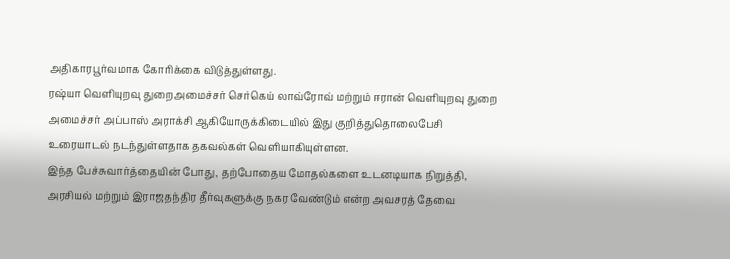அதிகாரபூர்வமாக கோரிக்கை விடுத்துள்ளது.
ரஷ்யா வெளியுறவு துறைஅமைச்சர் செர்கெய் லாவ்ரோவ் மற்றும் ஈரான் வெளியுறவு துறை அமைச்சர் அப்பாஸ் அராக்சி ஆகியோருக்கிடையில் இது குறித்துதொலைபேசி உரையாடல் நடந்துள்ளதாக தகவல்கள் வெளியாகியுள்ளன.
இந்த பேச்சுவார்த்தையின் போது, தற்போதைய மோதல்களை உடனடியாக நிறுத்தி, அரசியல் மற்றும் இராஜதந்திர தீர்வுகளுக்கு நகர வேண்டும் என்ற அவசரத் தேவை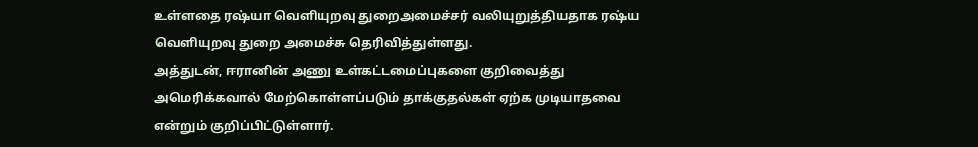உள்ளதை ரஷ்யா வெளியுறவு துறைஅமைச்சர் வலியுறுத்தியதாக ரஷ்ய வெளியுறவு துறை அமைச்சு தெரிவித்துள்ளது.
அத்துடன், ஈரானின் அணு உள்கட்டமைப்புகளை குறிவைத்து அமெரிக்கவால் மேற்கொள்ளப்படும் தாக்குதல்கள் ஏற்க முடியாதவை என்றும் குறிப்பிட்டுள்ளார்.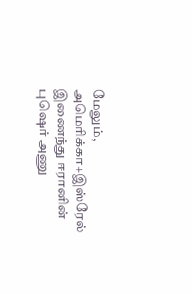மேலும், அமெரிக்கா+இஸ்ரேல் இணைந்து ஈரானின் புஷெர் அணு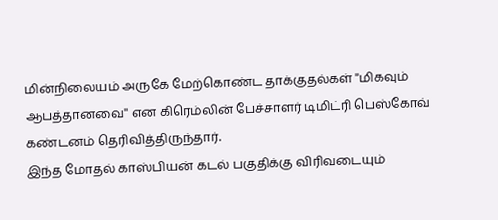மின்நிலையம் அருகே மேற்கொண்ட தாக்குதல்கள் ''மிகவும் ஆபத்தானவை'' என கிரெம்லின் பேச்சாளர் டிமிட்ரி பெஸ்கோவ் கண்டனம் தெரிவித்திருந்தார்.
இந்த மோதல் காஸ்பியன் கடல் பகுதிக்கு விரிவடையும்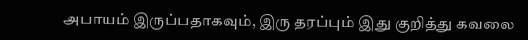அபாயம் இருப்பதாகவும், இரு தரப்பும் இது குறித்து கவலை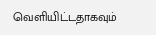வெளியிட்டதாகவும்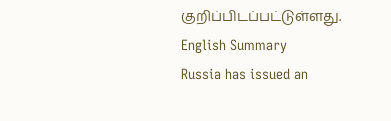குறிப்பிடப்பட்டுள்ளது.
English Summary
Russia has issued an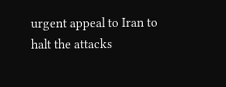urgent appeal to Iran to halt the attacks